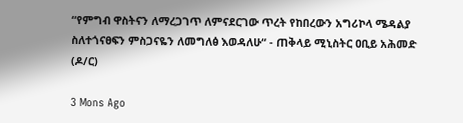“የምግብ ዋስትናን ለማረጋገጥ ለምናደርገው ጥረት የከበረውን አግሪኮላ ሜዳልያ ስለተጎናፀፍን ምስጋናዬን ለመግለፅ እወዳለሁ“ - ጠቅላይ ሚኒስትር ዐቢይ አሕመድ (ዶ/ር)

3 Mons Ago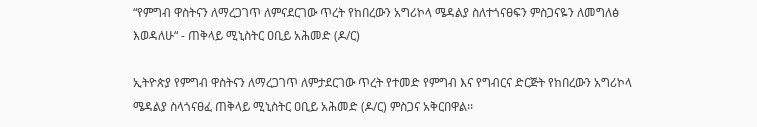“የምግብ ዋስትናን ለማረጋገጥ ለምናደርገው ጥረት የከበረውን አግሪኮላ ሜዳልያ ስለተጎናፀፍን ምስጋናዬን ለመግለፅ እወዳለሁ“ - ጠቅላይ ሚኒስትር ዐቢይ አሕመድ (ዶ/ር)

ኢትዮጵያ የምግብ ዋስትናን ለማረጋገጥ ለምታደርገው ጥረት የተመድ የምግብ እና የግብርና ድርጅት የከበረውን አግሪኮላ ሜዳልያ ስላጎናፀፈ ጠቅላይ ሚኒስትር ዐቢይ አሕመድ (ዶ/ር) ምስጋና አቅርበዋል፡፡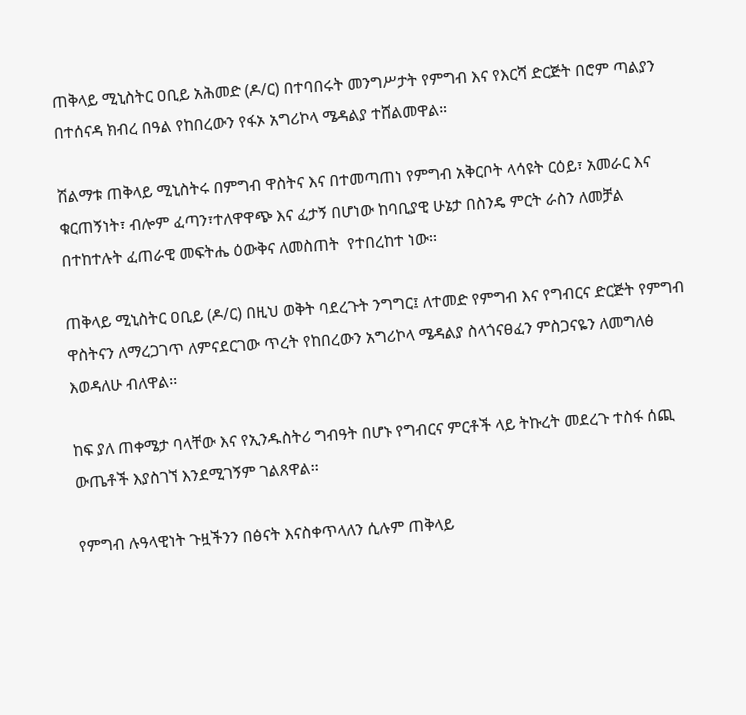ጠቅላይ ሚኒስትር ዐቢይ አሕመድ (ዶ/ር) በተባበሩት መንግሥታት የምግብ እና የእርሻ ድርጅት በሮም ጣልያን በተሰናዳ ክብረ በዓል የከበረውን የፋኦ አግሪኮላ ሜዳልያ ተሸልመዋል።

ሽልማቱ ጠቅላይ ሚኒስትሩ በምግብ ዋስትና እና በተመጣጠነ የምግብ አቅርቦት ላሳዩት ርዕይ፣ አመራር እና ቁርጠኝነት፣ ብሎም ፈጣን፣ተለዋዋጭ እና ፈታኝ በሆነው ከባቢያዊ ሁኔታ በስንዴ ምርት ራስን ለመቻል በተከተሉት ፈጠራዊ መፍትሔ ዕውቅና ለመስጠት  የተበረከተ ነው፡፡

ጠቅላይ ሚኒስትር ዐቢይ (ዶ/ር) በዚህ ወቅት ባደረጉት ንግግር፤ ለተመድ የምግብ እና የግብርና ድርጅት የምግብ ዋስትናን ለማረጋገጥ ለምናደርገው ጥረት የከበረውን አግሪኮላ ሜዳልያ ስላጎናፀፈን ምስጋናዬን ለመግለፅ እወዳለሁ ብለዋል፡፡

ከፍ ያለ ጠቀሜታ ባላቸው እና የኢንዱስትሪ ግብዓት በሆኑ የግብርና ምርቶች ላይ ትኩረት መደረጉ ተስፋ ሰጪ ውጤቶች እያስገኘ እንደሚገኝም ገልጸዋል፡፡

የምግብ ሉዓላዊነት ጉዟችንን በፅናት እናስቀጥላለን ሲሉም ጠቅላይ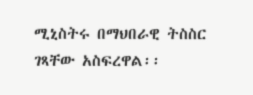ሚኒስትሩ በማህበራዊ ትስስር ገጻቸው አስፍረዋል፡፡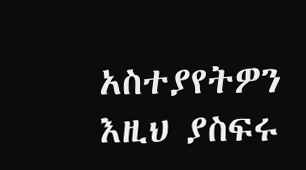አስተያየትዎን እዚህ ያስፍሩ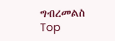ግብረመልስ
Top